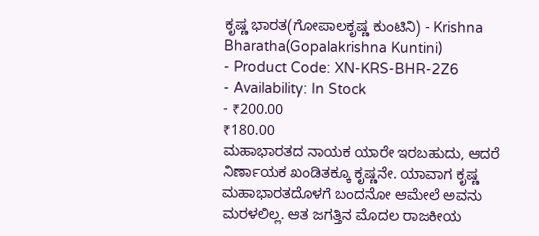ಕೃಷ್ಣ ಭಾರತ(ಗೋಪಾಲಕೃಷ್ಣ ಕುಂಟಿನಿ) - Krishna Bharatha(Gopalakrishna Kuntini)
- Product Code: XN-KRS-BHR-2Z6
- Availability: In Stock
- ₹200.00
₹180.00
ಮಹಾಭಾರತದ ನಾಯಕ ಯಾರೇ ಇರಬಹುದು, ಆದರೆ ನಿರ್ಣಾಯಕ ಖಂಡಿತಕ್ಕೂ ಕೃಷ್ಣನೇ. ಯಾವಾಗ ಕೃಷ್ಣ ಮಹಾಭಾರತದೊಳಗೆ ಬಂದನೋ ಆಮೇಲೆ ಅವನು ಮರಳಲಿಲ್ಲ. ಆತ ಜಗತ್ತಿನ ಮೊದಲ ರಾಜಕೀಯ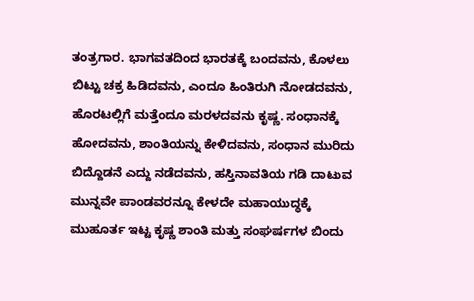ತಂತ್ರಗಾರ. ಭಾಗವತದಿಂದ ಭಾರತಕ್ಕೆ ಬಂದವನು, ಕೊಳಲು ಬಿಟ್ಟು ಚಕ್ರ ಹಿಡಿದವನು, ಎಂದೂ ಹಿಂತಿರುಗಿ ನೋಡದವನು, ಹೊರಟಲ್ಲಿಗೆ ಮತ್ತೆಂದೂ ಮರಳದವನು ಕೃಷ್ಣ. ಸಂಧಾನಕ್ಕೆ ಹೋದವನು, ಶಾಂತಿಯನ್ನು ಕೇಳಿದವನು, ಸಂಧಾನ ಮುರಿದು ಬಿದ್ದೊಡನೆ ಎದ್ದು ನಡೆದವನು, ಹಸ್ತಿನಾವತಿಯ ಗಡಿ ದಾಟುವ ಮುನ್ನವೇ ಪಾಂಡವರನ್ನೂ ಕೇಳದೇ ಮಹಾಯುದ್ಧಕ್ಕೆ ಮುಹೂರ್ತ ಇಟ್ಟ ಕೃಷ್ಣ ಶಾಂತಿ ಮತ್ತು ಸಂಘರ್ಷಗಳ ಬಿಂದು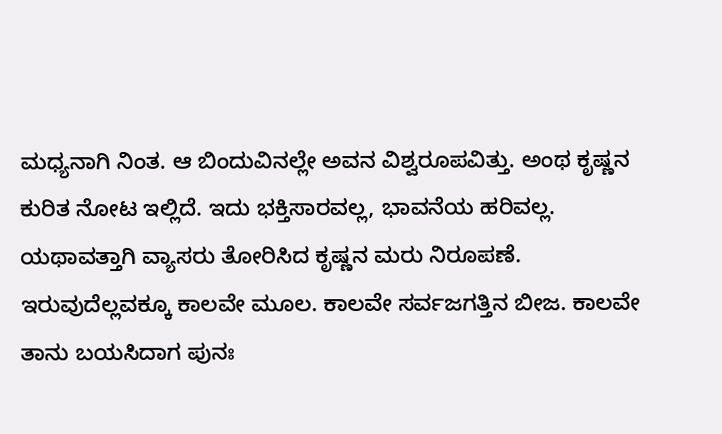ಮಧ್ಯನಾಗಿ ನಿಂತ. ಆ ಬಿಂದುವಿನಲ್ಲೇ ಅವನ ವಿಶ್ವರೂಪವಿತ್ತು. ಅಂಥ ಕೃಷ್ಣನ ಕುರಿತ ನೋಟ ಇಲ್ಲಿದೆ. ಇದು ಭಕ್ತಿಸಾರವಲ್ಲ, ಭಾವನೆಯ ಹರಿವಲ್ಲ. ಯಥಾವತ್ತಾಗಿ ವ್ಯಾಸರು ತೋರಿಸಿದ ಕೃಷ್ಣನ ಮರು ನಿರೂಪಣೆ. ಇರುವುದೆಲ್ಲವಕ್ಕೂ ಕಾಲವೇ ಮೂಲ. ಕಾಲವೇ ಸರ್ವಜಗತ್ತಿನ ಬೀಜ. ಕಾಲವೇ ತಾನು ಬಯಸಿದಾಗ ಪುನಃ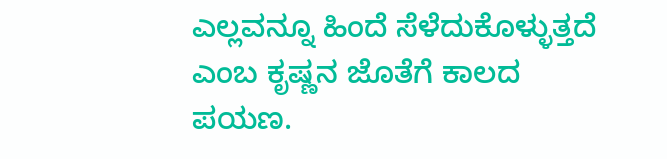ಎಲ್ಲವನ್ನೂ ಹಿಂದೆ ಸೆಳೆದುಕೊಳ್ಳುತ್ತದೆ ಎಂಬ ಕೃಷ್ಣನ ಜೊತೆಗೆ ಕಾಲದ ಪಯಣ.